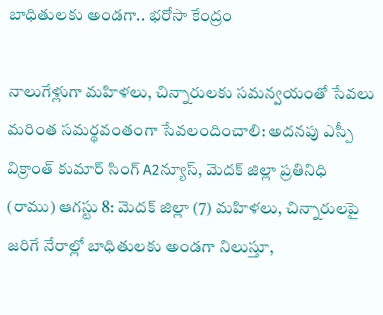బాధితులకు అండగా.. భరోసా కేంద్రం

నాలుగేళ్లుగా మహిళలు, చిన్నారులకు సమన్వయంతో సేవలు మరింత సమర్థవంతంగా సేవలందించాలి: అదనపు ఎస్పీ విక్రాంత్ కుమార్ సింగ్ A2న్యూస్, మెదక్ జిల్లా ప్రతినిధి (రాము) ఆగస్టు 8: మెదక్ జిల్లా (7) మహిళలు, చిన్నారులపై జరిగే నేరాల్లో బాధితులకు అండగా నిలుస్తూ,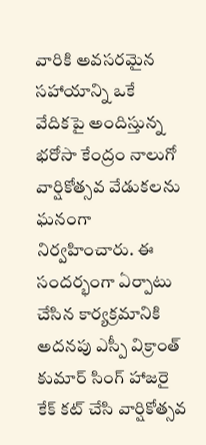వారికి అవసరమైన సహాయాన్ని ఒకే వేదికపై అందిస్తున్న భరోసా కేంద్రం నాలుగో వార్షికోత్సవ వేడుకలను ఘనంగా నిర్వహించారు. ఈ సందర్భంగా ఏర్పాటు చేసిన కార్యక్రమానికి అదనపు ఎస్పీ విక్రాంత్ కుమార్ సింగ్ హాజరై కేక్ కట్ చేసి వార్షికోత్సవ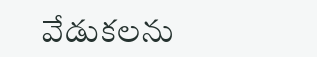వేడుకలను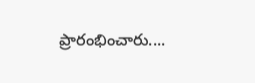ప్రారంభించారు....